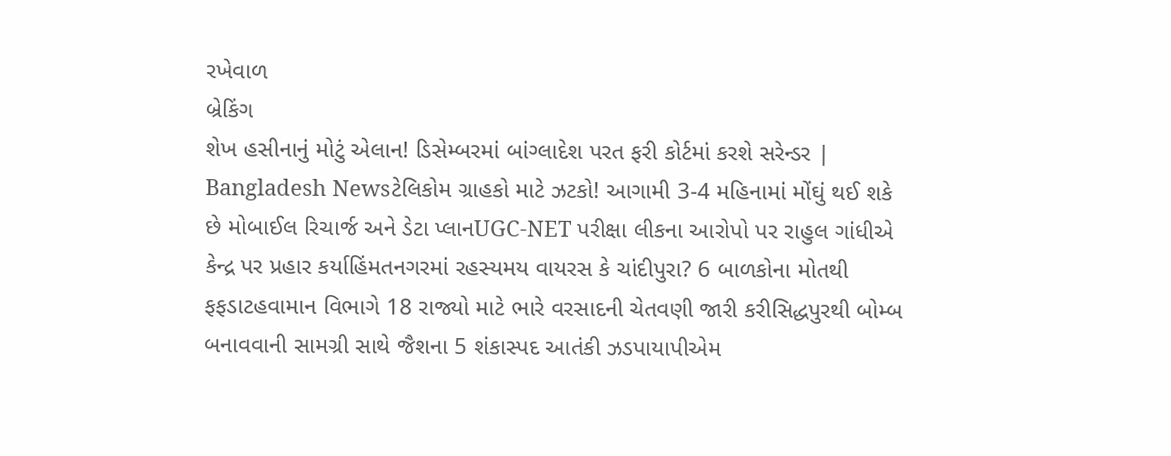રખેવાળ
બ્રેકિંગ
શેખ હસીનાનું મોટું એલાન! ડિસેમ્બરમાં બાંગ્લાદેશ પરત ફરી કોર્ટમાં કરશે સરેન્ડર | Bangladesh Newsટેલિકોમ ગ્રાહકો માટે ઝટકો! આગામી 3-4 મહિનામાં મોંઘું થઈ શકે છે મોબાઈલ રિચાર્જ અને ડેટા પ્લાનUGC-NET પરીક્ષા લીકના આરોપો પર રાહુલ ગાંધીએ કેન્દ્ર પર પ્રહાર કર્યાહિંમતનગરમાં રહસ્યમય વાયરસ કે ચાંદીપુરા? 6 બાળકોના મોતથી ફફડાટહવામાન વિભાગે 18 રાજ્યો માટે ભારે વરસાદની ચેતવણી જારી કરીસિદ્ધપુરથી બોમ્બ બનાવવાની સામગ્રી સાથે જૈશના 5 શંકાસ્પદ આતંકી ઝડપાયાપીએમ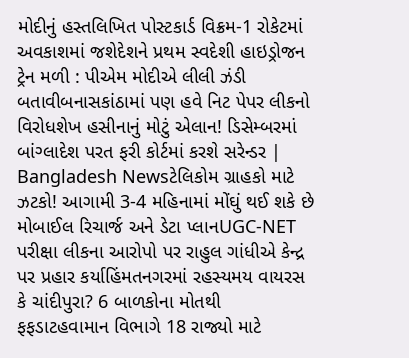મોદીનું હસ્તલિખિત પોસ્ટકાર્ડ વિક્રમ-1 રોકેટમાં અવકાશમાં જશેદેશને પ્રથમ સ્વદેશી હાઇડ્રોજન ટ્રેન મળી : પીએમ મોદીએ લીલી ઝંડી બતાવીબનાસકાંઠામાં પણ હવે નિટ પેપર લીકનો વિરોધશેખ હસીનાનું મોટું એલાન! ડિસેમ્બરમાં બાંગ્લાદેશ પરત ફરી કોર્ટમાં કરશે સરેન્ડર | Bangladesh Newsટેલિકોમ ગ્રાહકો માટે ઝટકો! આગામી 3-4 મહિનામાં મોંઘું થઈ શકે છે મોબાઈલ રિચાર્જ અને ડેટા પ્લાનUGC-NET પરીક્ષા લીકના આરોપો પર રાહુલ ગાંધીએ કેન્દ્ર પર પ્રહાર કર્યાહિંમતનગરમાં રહસ્યમય વાયરસ કે ચાંદીપુરા? 6 બાળકોના મોતથી ફફડાટહવામાન વિભાગે 18 રાજ્યો માટે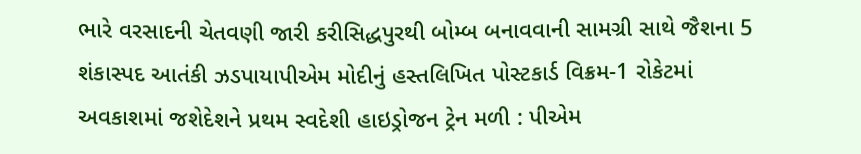ભારે વરસાદની ચેતવણી જારી કરીસિદ્ધપુરથી બોમ્બ બનાવવાની સામગ્રી સાથે જૈશના 5 શંકાસ્પદ આતંકી ઝડપાયાપીએમ મોદીનું હસ્તલિખિત પોસ્ટકાર્ડ વિક્રમ-1 રોકેટમાં અવકાશમાં જશેદેશને પ્રથમ સ્વદેશી હાઇડ્રોજન ટ્રેન મળી : પીએમ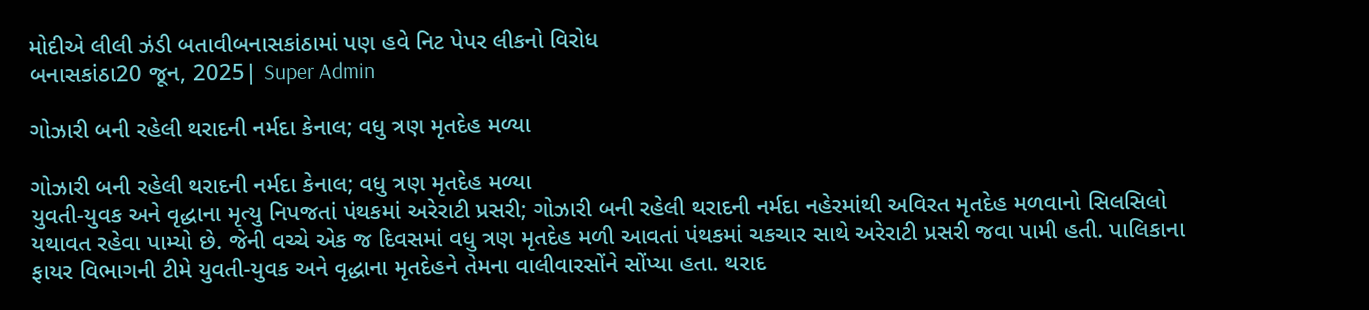મોદીએ લીલી ઝંડી બતાવીબનાસકાંઠામાં પણ હવે નિટ પેપર લીકનો વિરોધ
બનાસકાંઠા20 જૂન, 2025| Super Admin

ગોઝારી બની રહેલી થરાદની નર્મદા કેનાલ; વધુ ત્રણ મૃતદેહ મળ્યા

ગોઝારી બની રહેલી થરાદની નર્મદા કેનાલ; વધુ ત્રણ મૃતદેહ મળ્યા
યુવતી-યુવક અને વૃદ્ધાના મૃત્યુ નિપજતાં પંથકમાં અરેરાટી પ્રસરી; ગોઝારી બની રહેલી થરાદની નર્મદા નહેરમાંથી અવિરત મૃતદેહ મળવાનો સિલસિલો યથાવત રહેવા પામ્યો છે. જેની વચ્ચે એક જ દિવસમાં વધુ ત્રણ મૃતદેહ મળી આવતાં પંથકમાં ચકચાર સાથે અરેરાટી પ્રસરી જવા પામી હતી. પાલિકાના ફાયર વિભાગની ટીમે યુવતી-યુવક અને વૃદ્ધાના મૃતદેહને તેમના વાલીવારસોંને સોંપ્યા હતા. થરાદ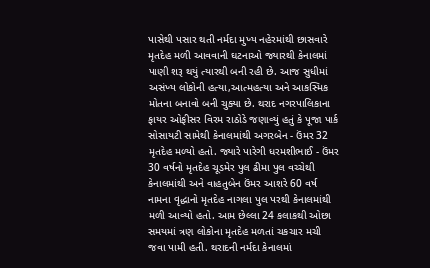પાસેથી પસાર થતી નર્મદા મુખ્ય નહેરમાંથી છાસવારે મૃતદેહ મળી આવવાની ઘટનાઓ જ્યારથી કેનાલમાં પાણી શરૂ થયું ત્યારથી બની રહી છે. આજ સુધીમાં અસંખ્ય લોકોની હત્યા,આત્મહત્યા અને આકસ્મિક મોતના બનાવો બની ચુક્યા છે. થરાદ નગરપાલિકાના ફાયર ઓફીસર વિરમ રાઠોડે જણાવ્યું હતું કે પૂજા પાર્ક સોસાયટી સામેથી કેનાલમાંથી અગરબેન - ઉંમર 32 મૃતદેહ મળ્યો હતો. જ્યારે પારેગી ધરમશીભાઈ - ઉંમર 30 વર્ષનો મૃતદેહ ચૂડમેર પુલ ઢીમા પુલ વચ્ચેથી કેનાલમાંથી અને વાહતુબેન ઉંમર આશરે 60 વર્ષ નામના વૃદ્ધાનો મૃતદેહ નાગલા પુલ પરથી કેનાલમાંથી મળી આવ્યો હતો. આમ છેલ્લા 24 કલાકથી ઓછા સમયમાં ત્રણ લોકોના મૃતદેહ મળતાં ચકચાર મચી જવા પામી હતી. થરાદની નર્મદા કેનાલમાં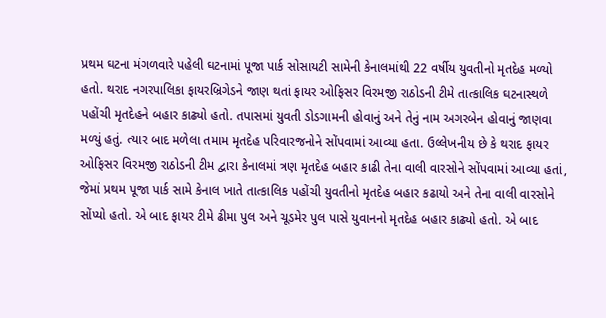પ્રથમ ઘટના મંગળવારે પહેલી ઘટનામાં પૂજા પાર્ક સોસાયટી સામેની કેનાલમાંથી 22 વર્ષીય યુવતીનો મૃતદેહ મળ્યો હતો. થરાદ નગરપાલિકા ફાયરબ્રિગેડને જાણ થતાં ફાયર ઓફિસર વિરમજી રાઠોડની ટીમે તાત્કાલિક ઘટનાસ્થળે પહોંચી મૃતદેહને બહાર કાઢ્યો હતો. તપાસમાં યુવતી ડોડગામની હોવાનું અને તેનું નામ અગરબેન હોવાનું જાણવા મળ્યું હતું. ત્યાર બાદ મળેલા તમામ મૃતદેહ પરિવારજનોને સોંપવામાં આવ્યા હતા. ઉલ્લેખનીય છે કે થરાદ ફાયર ઓફિસર વિરમજી રાઠોડની ટીમ દ્વારા કેનાલમાં ત્રણ મૃતદેહ બહાર કાઢી તેના વાલી વારસોને સોંપવામાં આવ્યા હતાં, જેમાં પ્રથમ પૂજા પાર્ક સામે કેનાલ ખાતે તાત્કાલિક પહોંચી યુવતીનો મૃતદેહ બહાર કઢાયો અને તેના વાલી વારસોને સોંપ્યો હતો. એ બાદ ફાયર ટીમે ઢીમા પુલ અને ચૂડમેર પુલ પાસે યુવાનનો મૃતદેહ બહાર કાઢ્યો હતો. એ બાદ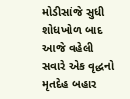મોડીસાંજે સુધી શોધખોળ બાદ આજે વહેલી સવારે એક વૃદ્ધનો મૃતદેહ બહાર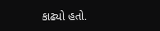કાઢ્યો હતો.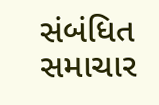સંબંધિત સમાચાર